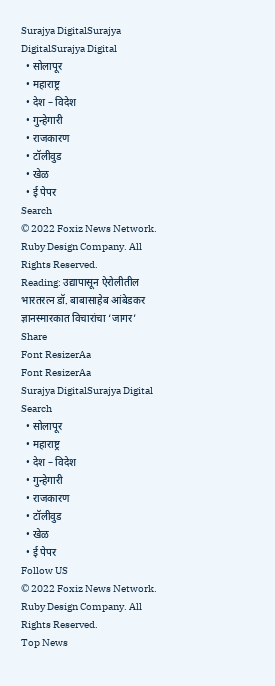Surajya DigitalSurajya DigitalSurajya Digital
  • सोलापूर
  • महाराष्ट्र
  • देश – विदेश
  • गुन्हेगारी
  • राजकारण
  • टॉलीवुड
  • खेळ
  • ई पेपर
Search
© 2022 Foxiz News Network. Ruby Design Company. All Rights Reserved.
Reading: उद्यापासून ऐरोलीतील भारतरत्न डॉ. बाबासाहेब आंबेडकर ज्ञानस्मारकात विचारांचा ‘जागर’
Share
Font ResizerAa
Font ResizerAa
Surajya DigitalSurajya Digital
Search
  • सोलापूर
  • महाराष्ट्र
  • देश – विदेश
  • गुन्हेगारी
  • राजकारण
  • टॉलीवुड
  • खेळ
  • ई पेपर
Follow US
© 2022 Foxiz News Network. Ruby Design Company. All Rights Reserved.
Top News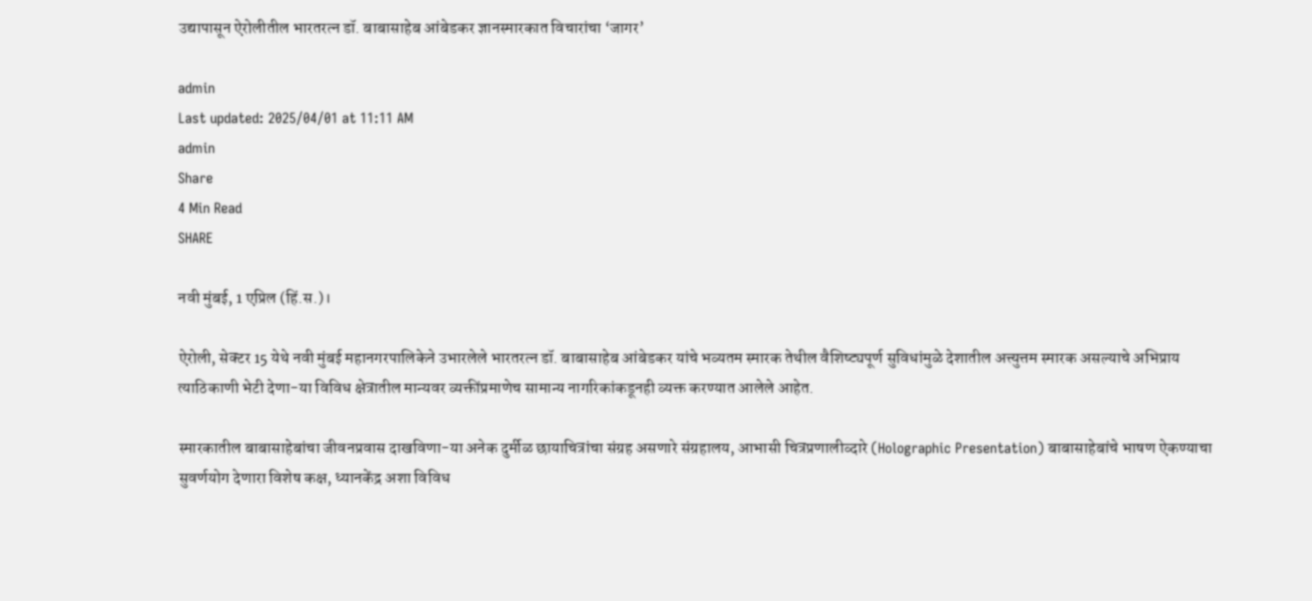उद्यापासून ऐरोलीतील भारतरत्न डॉ. बाबासाहेब आंबेडकर ज्ञानस्मारकात विचारांचा ‘जागर’

admin
Last updated: 2025/04/01 at 11:11 AM
admin
Share
4 Min Read
SHARE

नवी मुंबई, 1 एप्रिल (हिं.स.)।

ऐरोली, सेक्टर 15 येथे नवी मुंबई महानगरपालिकेने उभारलेले भारतरत्न डॉ. बाबासाहेब आंबेडकर यांचे भव्यतम स्मारक तेथील वैशिष्ट्यपूर्ण सुविधांमुळे देशातील अत्त्युत्तम स्मारक असल्याचे अभिप्राय त्याठिकाणी भेटी देणा-या विविध क्षेत्रातील मान्यवर व्यक्तींप्रमाणेच सामान्य नागरिकांकडूनही व्यक्त करण्यात आलेले आहेत.

स्मारकातील बाबासाहेबांचा जीवनप्रवास दाखविणा-या अनेक दुर्मीळ छायाचित्रांचा संग्रह असणारे संग्रहालय, आभासी चित्रप्रणालीव्दारे (Holographic Presentation) बाबासाहेबांचे भाषण ऐकण्याचा सुवर्णयोग देणारा विशेष कक्ष, ध्यानकेंद्र अशा विविध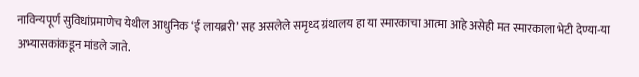नाविन्यपूर्ण सुविधांप्रमाणेच येथील आधुनिक ‘ई लायब्ररी’ सह असलेले समृध्द ग्रंथालय हा या स्मारकाचा आत्मा आहे असेही मत स्मारकाला भेटी देण्या-या अभ्यासकांकडून मांडले जाते.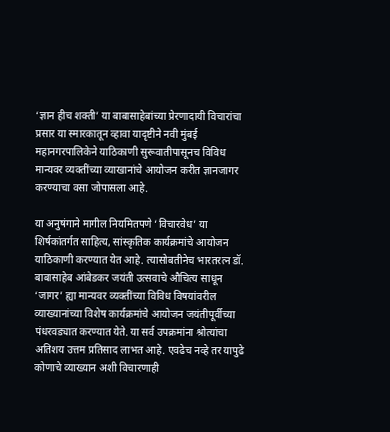‘ज्ञान हीच शक्ती’ या बाबासाहेबांच्या प्रेरणादायी विचारांचा प्रसार या स्मारकातून व्हावा यादृष्टीने नवी मुंबई महानगरपालिकेने याठिकाणी सुरूवातीपासूनच विविध मान्यवर व्यक्तींच्या व्याखानांचे आयोजन करीत ज्ञानजागर करण्याचा वसा जोपासला आहे.

या अनुषंगाने मागील नियमितपणे ‘विचारवेध’ या शिर्षकांतर्गत साहित्य, सांस्कृतिक कार्यक्रमांचे आयोजन याठिकाणी करण्यात येत आहे. त्यासोबतीनेच भारतरत्न डॉ. बाबासाहेब आंबेडकर जयंती उत्सवाचे औचित्य साधून ‘जागर’ ह्या मान्यवर व्यक्तींच्या विविध विषयांवरील व्याख्यानांच्या विशेष कार्यक्रमांचे आयोजन जयंतीपूर्वीच्या पंधरवड्यात करण्यात येते. या सर्व उपक्रमांना श्रोत्यांचा अतिशय उत्तम प्रतिसाद लाभत आहे. एवढेच नव्हे तर यापुढे कोणाचे व्याख्यान अशी विचारणाही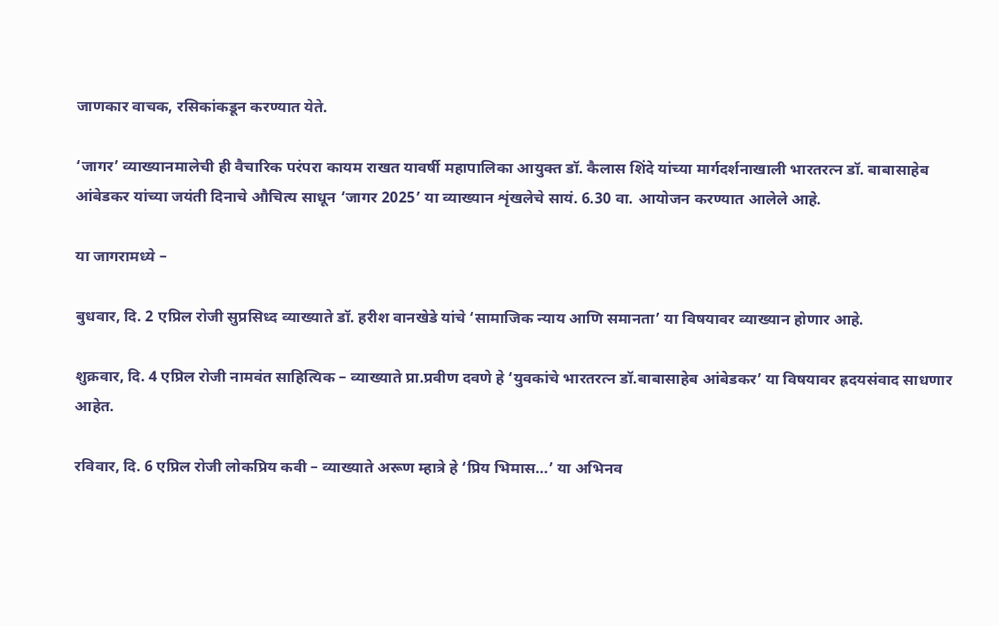जाणकार वाचक, रसिकांकडून करण्यात येते.

‘जागर’ व्याख्यानमालेची ही वैचारिक परंपरा कायम राखत यावर्षी महापालिका आयुक्त डॉ. कैलास शिंदे यांच्या मार्गदर्शनाखाली भारतरत्न डॉ. बाबासाहेब आंबेडकर यांच्या जयंती दिनाचे औचित्य साधून ‘जागर 2025’ या व्याख्यान शृंखलेचे सायं. 6.30 वा. आयोजन करण्यात आलेले आहे.

या जागरामध्ये –

बुधवार, दि. 2 एप्रिल रोजी सुप्रसिध्द व्याख्याते डॉ. हरीश वानखेडे यांचे ‘सामाजिक न्याय आणि समानता’ या विषयावर व्याख्यान होणार आहे.

शुक्रवार, दि. 4 एप्रिल रोजी नामवंत साहित्यिक – व्याख्याते प्रा.प्रवीण दवणे हे ‘युवकांचे भारतरत्न डॉ.बाबासाहेब आंबेडकर’ या विषयावर ह्रदयसंवाद साधणार आहेत.

रविवार, दि. 6 एप्रिल रोजी लोकप्रिय कवी – व्याख्याते अरूण म्हात्रे हे ‘प्रिय भिमास…’ या अभिनव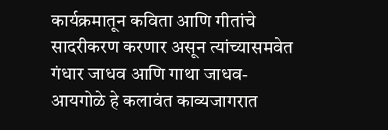कार्यक्रमातून कविता आणि गीतांचे सादरीकरण करणार असून त्यांच्यासमवेत गंधार जाधव आणि गाथा जाधव-आयगोळे हे कलावंत काव्यजागरात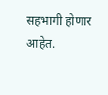सहभागी होणार आहेत.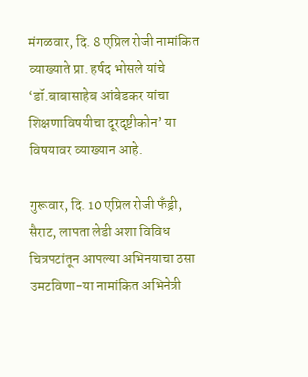मंगळवार, दि. 8 एप्रिल रोजी नामांकित व्याख्याते प्रा. हर्षद भोसले यांचे ‘डॉ.बाबासाहेब आंबेडकर यांचा शिक्षणाविषयीचा दूरदृष्टीकोन’ या विषयावर व्याख्यान आहे.

गुरूवार, दि. 10 एप्रिल रोजी फँड्री, सैराट, लापता लेडी अशा विविध चित्रपटांतून आपल्या अभिनयाचा ठसा उमटविणा-या नामांकित अभिनेत्री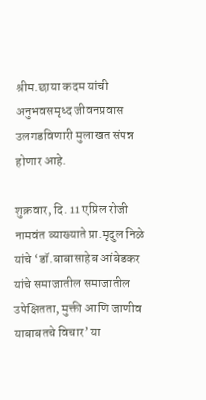श्रीम.छाया कदम यांची अनुभवसमृध्द जीवनप्रवास उलगडविणारी मुलाखत संपन्न होणार आहे.

शुक्रवार, दि. 11 एप्रिल रोजी नामवंत व्याख्याते प्रा.मृदुल निळे यांचे ‘डॉ.बाबासाहेब आंबेडकर यांचे समाजातील समाजातील उपेक्षितता, मुक्ती आणि जाणीव याबाबतचे विचार’ या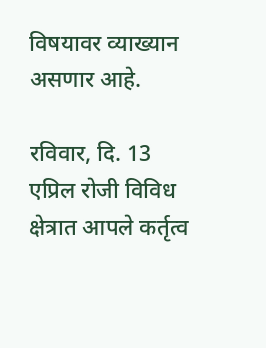विषयावर व्याख्यान असणार आहे.

रविवार, दि. 13 एप्रिल रोजी विविध क्षेत्रात आपले कर्तृत्व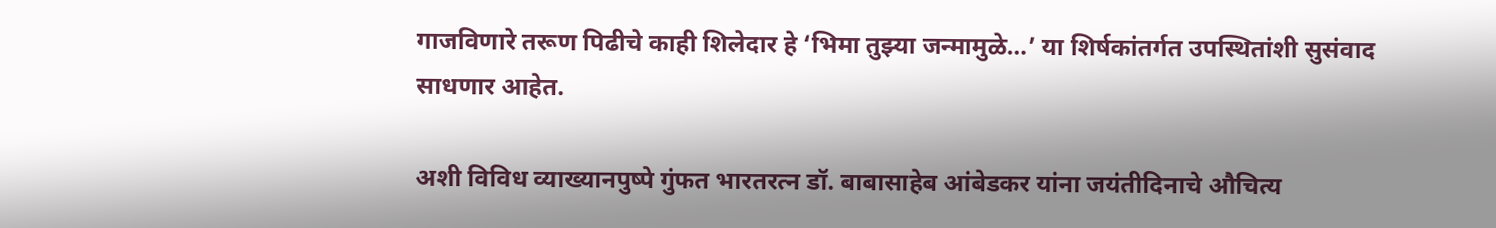गाजविणारे तरूण पिढीचे काही शिलेदार हे ‘भिमा तुझ्या जन्मामुळे…’ या शिर्षकांतर्गत उपस्थितांशी सुसंवाद साधणार आहेत.

अशी विविध व्याख्यानपुष्पे गुंफत भारतरत्न डॉ. बाबासाहेब आंबेडकर यांना जयंतीदिनाचे औचित्य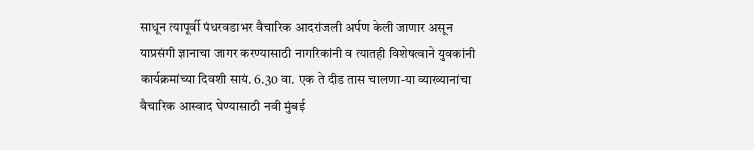साधून त्यापूर्वी पंधरवडाभर वैचारिक आदरांजली अर्पण केली जाणार असून याप्रसंगी ज्ञानाचा जागर करण्यासाठी नागरिकांनी व त्यातही विशेषत्वाने युवकांनी कार्यक्रमांच्या दिवशी सायं. 6.30 वा. एक ते दीड तास चालणा-या व्याख्यानांचा वैचारिक आस्वाद घेण्यासाठी नवी मुंबई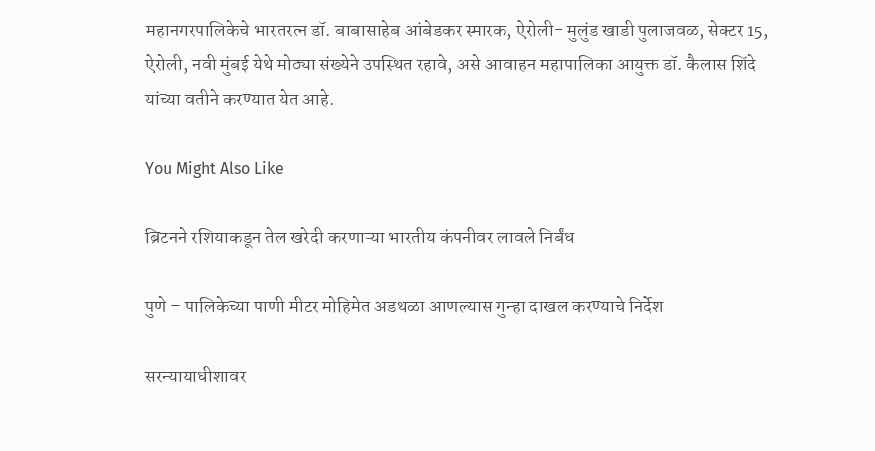महानगरपालिकेचे भारतरत्न डॉ. बाबासाहेब आंबेडकर स्मारक, ऐरोली- मुलुंड खाडी पुलाजवळ, सेक्टर 15, ऐरोली, नवी मुंबई येथे मोठ्या संख्येने उपस्थित रहावे, असे आवाहन महापालिका आयुक्त डॉ. कैलास शिंदे यांच्या वतीने करण्यात येत आहे.

You Might Also Like

ब्रिटनने रशियाकडून तेल खरेदी करणाऱ्या भारतीय कंपनीवर लावले निर्बंध

पुणे – पालिकेच्या पाणी मीटर मोहिमेत अडथळा आणल्यास गुन्हा दाखल करण्याचे निर्देश

सरन्यायाधीशावर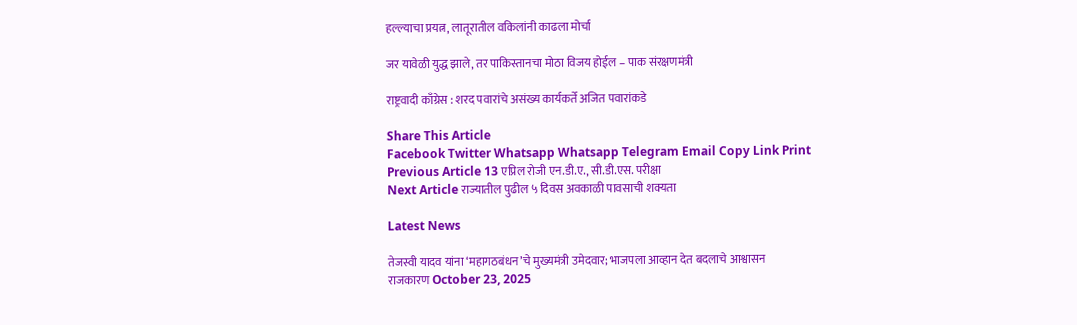हल्ल्याचा प्रयत्न, लातूरातील वकिलांनी काढला मोर्चा

जर यावेळी युद्ध झाले, तर पाकिस्तानचा मोठा विजय होईल – पाक संरक्षणमंत्री

राष्ट्रवादी काँग्रेस : शरद पवारांचे असंख्य कार्यकर्ते अजित पवारांकडे

Share This Article
Facebook Twitter Whatsapp Whatsapp Telegram Email Copy Link Print
Previous Article 13 एप्रिल रोजी एन.डी.ए., सी.डी.एस. परीक्षा
Next Article राज्यातील पुढील ५ दिवस अवकाळी पावसाची शक्यता

Latest News

तेजस्वी यादव यांना ‘महागठबंधन’चे मुख्यमंत्री उमेदवार; भाजपला आव्हान देत बदलाचे आश्वासन
राजकारण October 23, 2025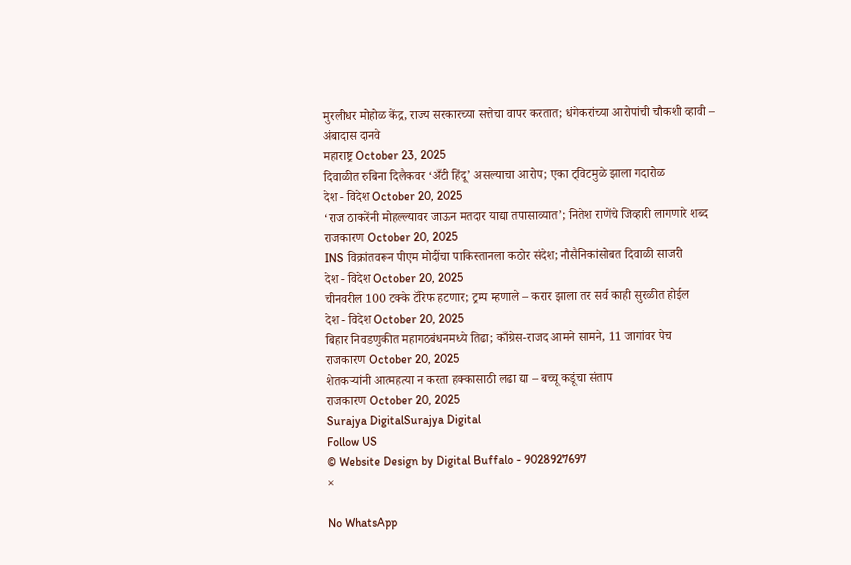मुरलीधर मोहोळ केंद्र, राज्य सरकारच्या सत्तेचा वापर करतात; धंगेकरांच्या आरोपांची चौकशी व्हावी – अंबादास दानवे
महाराष्ट्र October 23, 2025
दिवाळीत रुबिना दिलैकवर ‘अँटी हिंदू’ असल्याचा आरोप; एका ट्विटमुळे झाला गदारोळ
देश - विदेश October 20, 2025
‘राज ठाकरेंनी मोहल्ल्यावर जाऊन मतदार याद्या तपासाव्यात’; नितेश राणेंचे जिव्हारी लागणारे शब्द
राजकारण October 20, 2025
INS विक्रांतवरून पीएम मोदींचा पाकिस्तानला कठोर संदेश; नौसैनिकांसोबत दिवाळी साजरी
देश - विदेश October 20, 2025
चीनवरील 100 टक्के टॅरिफ हटणार; ट्रम्प म्हणाले – करार झाला तर सर्व काही सुरळीत होईल
देश - विदेश October 20, 2025
बिहार निवडणुकीत महागठबंधनमध्ये तिढा; काँग्रेस-राजद आमने सामने, 11 जागांवर पेच
राजकारण October 20, 2025
शेतकऱ्यांनी आत्महत्या न करता हक्कासाठी लढा द्या – बच्चू कडूंचा संताप
राजकारण October 20, 2025
Surajya DigitalSurajya Digital
Follow US
© Website Design by Digital Buffalo - 9028927697
×

No WhatsApp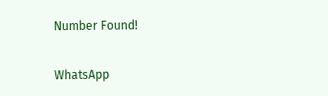Number Found!

WhatsApp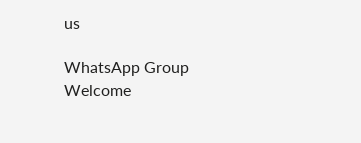us

WhatsApp Group
Welcome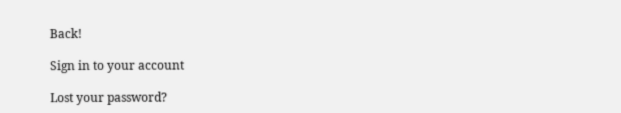Back!

Sign in to your account

Lost your password?